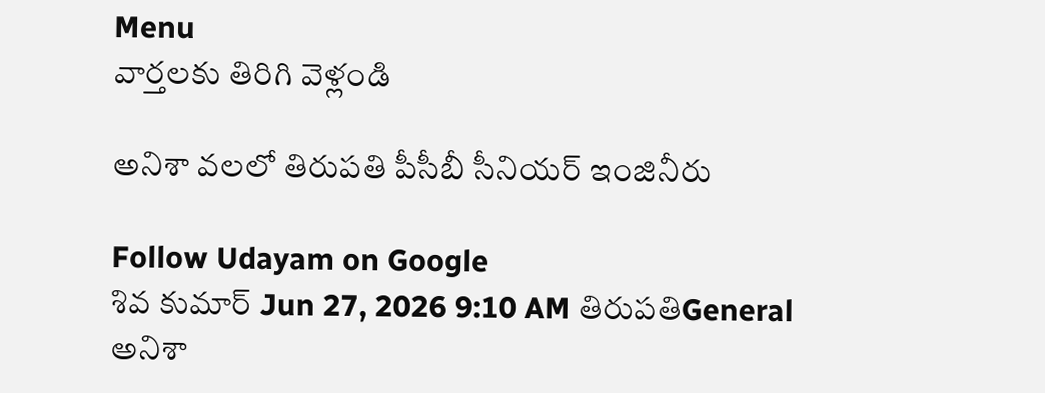Menu
వార్తలకు తిరిగి వెళ్లండి

అనిశా వలలో తిరుపతి పీసీబీ సీనియర్‌ ఇంజినీరు

Follow Udayam on Google
శివ కుమార్ Jun 27, 2026 9:10 AM తిరుపతిGeneral
అనిశా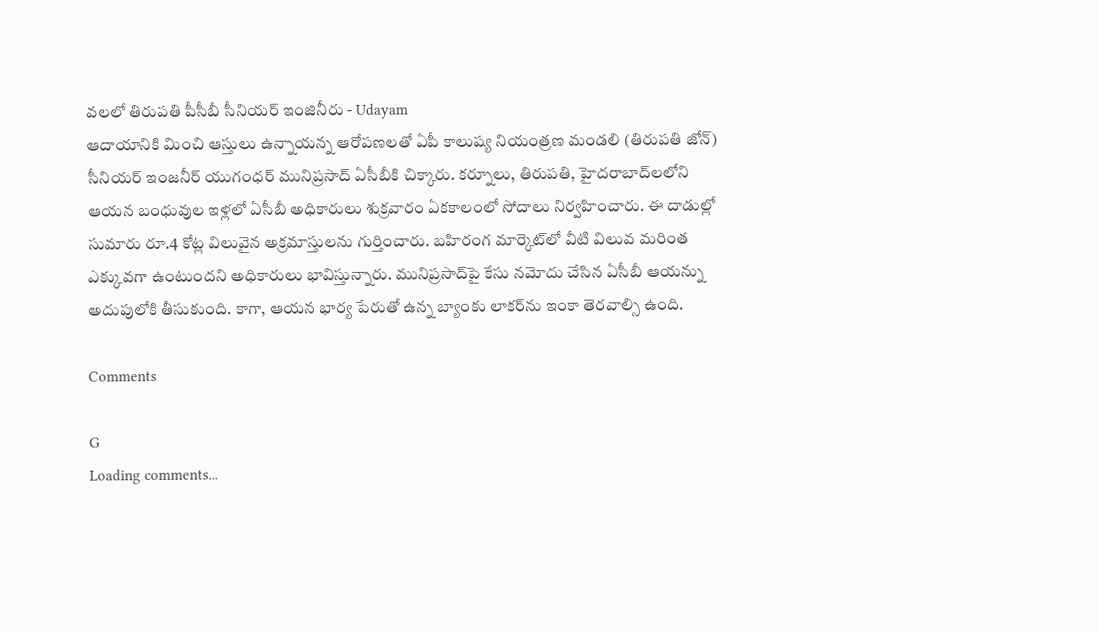వలలో తిరుపతి పీసీబీ సీనియర్‌ ఇంజినీరు - Udayam
ఆదాయానికి మించి ఆస్తులు ఉన్నాయన్న ఆరోపణలతో ఏపీ కాలుష్య నియంత్రణ మండలి (తిరుపతి జోన్) సీనియర్ ఇంజనీర్ యుగంధర్ మునిప్రసాద్ ఏసీబీకి చిక్కారు. కర్నూలు, తిరుపతి, హైదరాబాద్‌లలోని ఆయన బంధువుల ఇళ్లలో ఏసీబీ అధికారులు శుక్రవారం ఏకకాలంలో సోదాలు నిర్వహించారు. ఈ దాడుల్లో సుమారు రూ.4 కోట్ల విలువైన అక్రమాస్తులను గుర్తించారు. బహిరంగ మార్కెట్‌లో వీటి విలువ మరింత ఎక్కువగా ఉంటుందని అధికారులు భావిస్తున్నారు. మునిప్రసాద్‌పై కేసు నమోదు చేసిన ఏసీబీ ఆయన్ను అదుపులోకి తీసుకుంది. కాగా, ఆయన భార్య పేరుతో ఉన్న బ్యాంకు లాకర్‌ను ఇంకా తెరవాల్సి ఉంది.

Comments

G
Loading comments...